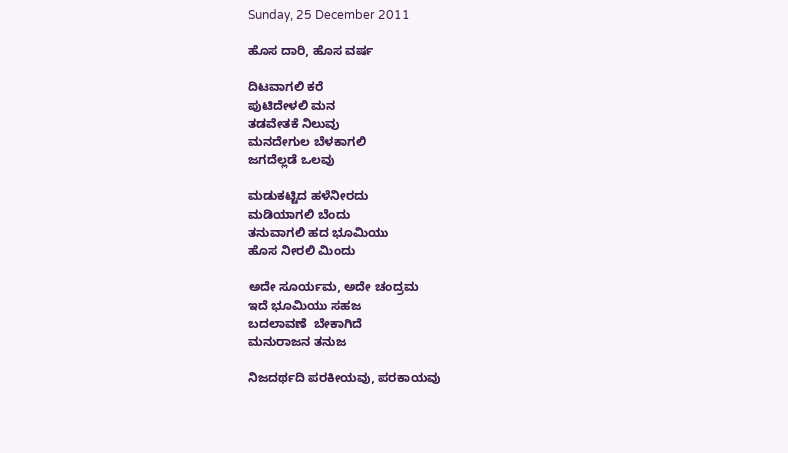Sunday, 25 December 2011

ಹೊಸ ದಾರಿ, ಹೊಸ ವರ್ಷ

ದಿಟವಾಗಲಿ ಕರೆ
ಪುಟಿದೇಳಲಿ ಮನ
ತಡವೇತಕೆ ನಿಲುವು
ಮನದೇಗುಲ ಬೆಳಕಾಗಲಿ
ಜಗದೆಲ್ಲಡೆ ಒಲವು

ಮಡುಕಟ್ಟಿದ ಹಳೆನೀರದು
ಮಡಿಯಾಗಲಿ ಬೆಂದು
ತನುವಾಗಲಿ ಹದ ಭೂಮಿಯು
ಹೊಸ ನೀರಲಿ ಮಿಂದು

ಅದೇ ಸೂರ್ಯಮ, ಅದೇ ಚಂದ್ರಮ
ಇದೆ ಭೂಮಿಯು ಸಹಜ
ಬದಲಾವಣೆ  ಬೇಕಾಗಿದೆ
ಮನುರಾಜನ ತನುಜ

ನಿಜದರ್ಥದಿ ಪರಕೀಯವು, ಪರಕಾಯವು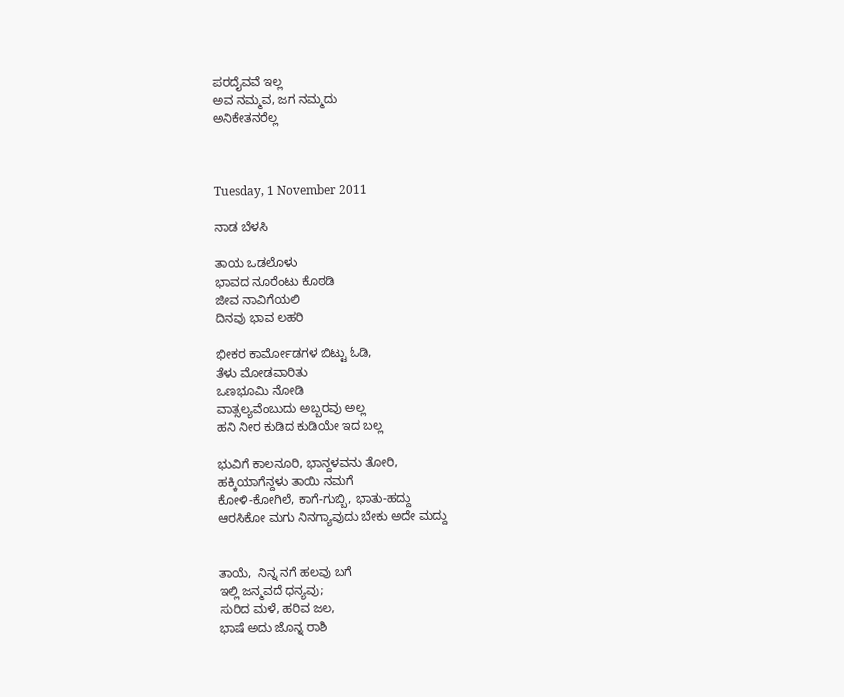ಪರದೈವವೆ ಇಲ್ಲ
ಅವ ನಮ್ಮವ, ಜಗ ನಮ್ಮದು
ಅನಿಕೇತನರೆಲ್ಲ



Tuesday, 1 November 2011

ನಾಡ ಬೆಳಸಿ

ತಾಯ ಒಡಲೊಳು
ಭಾವದ ನೂರೆಂಟು ಕೊಠಡಿ
ಜೀವ ನಾವಿಗೆಯಲಿ
ದಿನವು ಭಾವ ಲಹರಿ

ಭೀಕರ ಕಾರ್ಮೋಡಗಳ ಬಿಟ್ಟು ಓಡಿ,
ತೆಳು ಮೋಡವಾರಿತು
ಒಣಭೂಮಿ ನೋಡಿ
ವಾತ್ಸಲ್ಯವೆಂಬುದು ಅಬ್ಬರವು ಅಲ್ಲ
ಹನಿ ನೀರ ಕುಡಿದ ಕುಡಿಯೇ ಇದ ಬಲ್ಲ

ಭುವಿಗೆ ಕಾಲನೂರಿ, ಭಾನ್ದಳವನು ತೋರಿ,
ಹಕ್ಕಿಯಾಗೆನ್ದಳು ತಾಯಿ ನಮಗೆ
ಕೋಳಿ-ಕೋಗಿಲೆ, ಕಾಗೆ-ಗುಬ್ಬಿ, ಭಾತು-ಹದ್ದು
ಆರಸಿಕೋ ಮಗು ನಿನಗ್ಯಾವುದು ಬೇಕು ಅದೇ ಮದ್ದು


ತಾಯೆ,  ನಿನ್ನ ನಗೆ ಹಲವು ಬಗೆ
ಇಲ್ಲಿ ಜನ್ಮವದೆ ಧನ್ಯವು;
ಸುರಿದ ಮಳೆ, ಹರಿವ ಜಲ,
ಭಾಷೆ ಅದು ಜೊನ್ನ ರಾಶಿ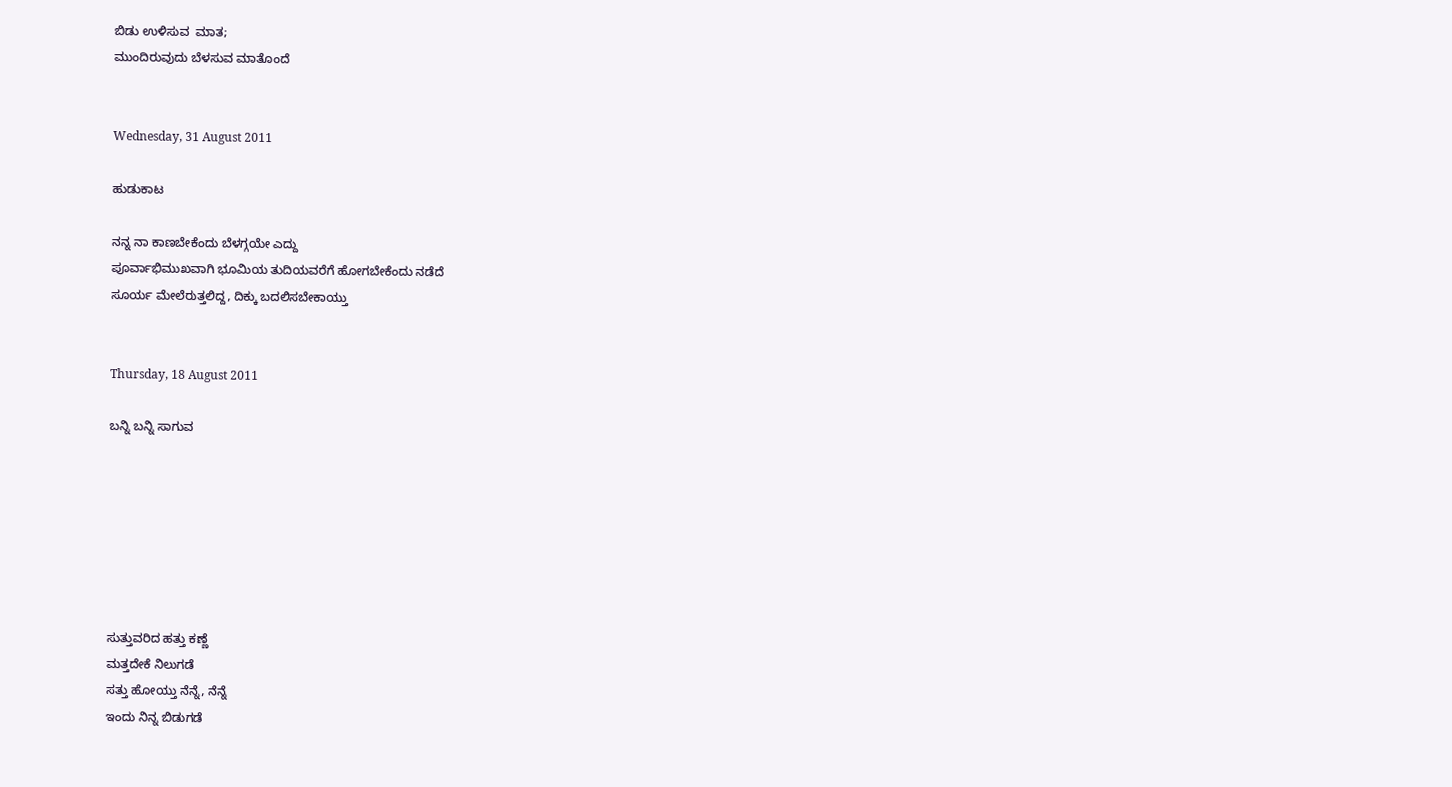ಬಿಡು ಉಳಿಸುವ  ಮಾತ;
ಮುಂದಿರುವುದು ಬೆಳಸುವ ಮಾತೊಂದೆ


Wednesday, 31 August 2011

ಹುಡುಕಾಟ

ನನ್ನ ನಾ ಕಾಣಬೇಕೆಂದು ಬೆಳಗ್ಗಯೇ ಎದ್ದು
ಪೂರ್ವಾಭಿಮುಖವಾಗಿ ಭೂಮಿಯ ತುದಿಯವರೆಗೆ ಹೋಗಬೇಕೆಂದು ನಡೆದೆ
ಸೂರ್ಯ ಮೇಲೆರುತ್ತಲಿದ್ದ, ದಿಕ್ಕು ಬದಲಿಸಬೇಕಾಯ್ತು


Thursday, 18 August 2011

ಬನ್ನಿ ಬನ್ನಿ ಸಾಗುವ







ಸುತ್ತುವರಿದ ಹತ್ತು ಕಣ್ಣೆ
ಮತ್ತದೇಕೆ ನಿಲುಗಡೆ
ಸತ್ತು ಹೋಯ್ತು ನೆನ್ನೆ, ನೆನ್ನೆ
ಇಂದು ನಿನ್ನ ಬಿಡುಗಡೆ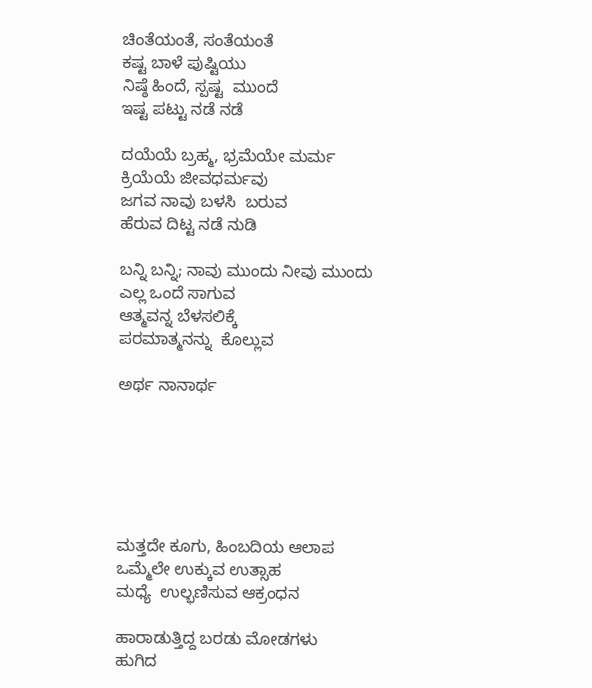ಚಿಂತೆಯಂತೆ, ಸಂತೆಯಂತೆ
ಕಷ್ಟ ಬಾಳೆ ಪುಷ್ಟಿಯು
ನಿಷ್ಠೆ ಹಿಂದೆ, ಸ್ಪಷ್ಟ  ಮುಂದೆ
ಇಷ್ಟ ಪಟ್ಟು ನಡೆ ನಡೆ

ದಯೆಯೆ ಬ್ರಹ್ಮ, ಭ್ರಮೆಯೇ ಮರ್ಮ
ಕ್ರಿಯೆಯೆ ಜೀವಧರ್ಮವು
ಜಗವ ನಾವು ಬಳಸಿ  ಬರುವ
ಹೆರುವ ದಿಟ್ಟ ನಡೆ ನುಡಿ

ಬನ್ನಿ ಬನ್ನಿ; ನಾವು ಮುಂದು ನೀವು ಮುಂದು
ಎಲ್ಲ ಒಂದೆ ಸಾಗುವ
ಆತ್ಮವನ್ನ ಬೆಳಸಲಿಕ್ಕೆ
ಪರಮಾತ್ಮನನ್ನು  ಕೊಲ್ಲುವ

ಅರ್ಥ ನಾನಾರ್ಥ






ಮತ್ತದೇ ಕೂಗು, ಹಿಂಬದಿಯ ಆಲಾಪ
ಒಮ್ಮೆಲೇ ಉಕ್ಕುವ ಉತ್ಸಾಹ
ಮಧ್ಯೆ  ಉಲ್ಭಣಿಸುವ ಆಕ್ರಂಧನ

ಹಾರಾಡುತ್ತಿದ್ದ ಬರಡು ಮೋಡಗಳು
ಹುಗಿದ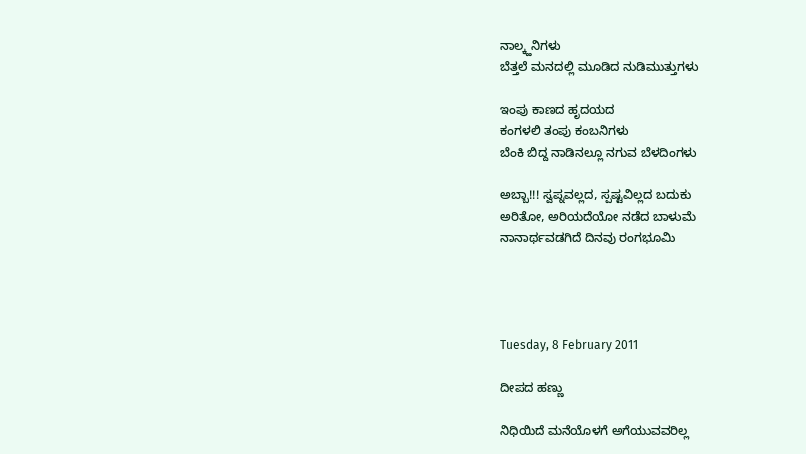ನಾಲ್ಕ್ಹನಿಗಳು
ಬೆತ್ತಲೆ ಮನದಲ್ಲಿ ಮೂಡಿದ ನುಡಿಮುತ್ತುಗಳು

ಇಂಪು ಕಾಣದ ಹೃದಯದ
ಕಂಗಳಲಿ ತಂಪು ಕಂಬನಿಗಳು
ಬೆಂಕಿ ಬಿದ್ದ ನಾಡಿನಲ್ಲೂ ನಗುವ ಬೆಳದಿಂಗಳು

ಅಬ್ಬಾ!!! ಸ್ವಪ್ನವಲ್ಲದ, ಸ್ಪಷ್ಟವಿಲ್ಲದ ಬದುಕು
ಅರಿತೋ, ಅರಿಯದೆಯೋ ನಡೆದ ಬಾಳುಮೆ
ನಾನಾರ್ಥವಡಗಿದೆ ದಿನವು ರಂಗಭೂಮಿ




Tuesday, 8 February 2011

ದೀಪದ ಹಣ್ಣು

ನಿಧಿಯಿದೆ ಮನೆಯೊಳಗೆ ಅಗೆಯುವವರಿಲ್ಲ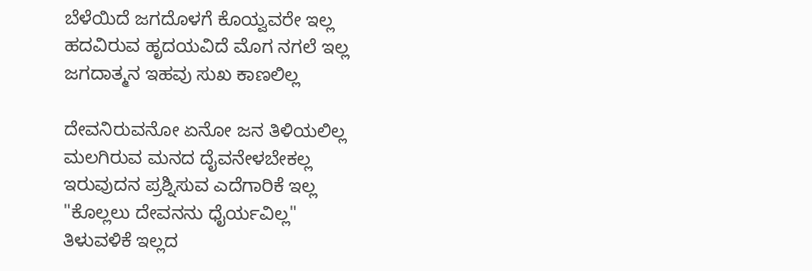ಬೆಳೆಯಿದೆ ಜಗದೊಳಗೆ ಕೊಯ್ವವರೇ ಇಲ್ಲ
ಹದವಿರುವ ಹೃದಯವಿದೆ ಮೊಗ ನಗಲೆ ಇಲ್ಲ
ಜಗದಾತ್ಮನ ಇಹವು ಸುಖ ಕಾಣಲಿಲ್ಲ

ದೇವನಿರುವನೋ ಏನೋ ಜನ ತಿಳಿಯಲಿಲ್ಲ
ಮಲಗಿರುವ ಮನದ ದೈವನೇಳಬೇಕಲ್ಲ
ಇರುವುದನ ಪ್ರಶ್ನಿಸುವ ಎದೆಗಾರಿಕೆ ಇಲ್ಲ
"ಕೊಲ್ಲಲು ದೇವನನು ಧೈರ್ಯವಿಲ್ಲ"
ತಿಳುವಳಿಕೆ ಇಲ್ಲದ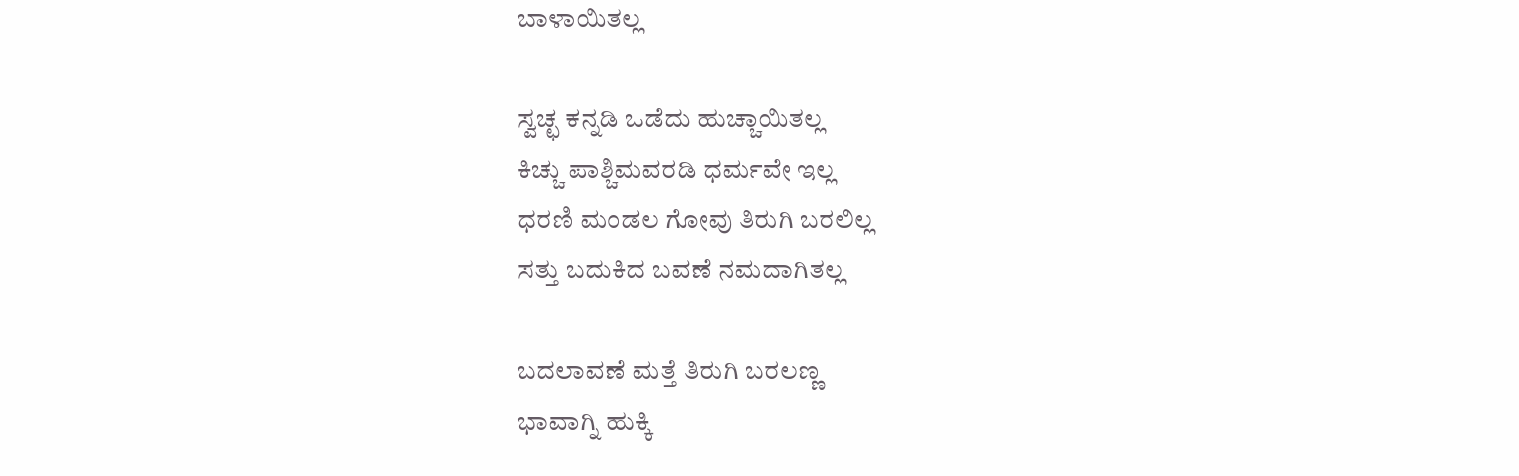ಬಾಳಾಯಿತಲ್ಲ

ಸ್ವಚ್ಛ ಕನ್ನಡಿ ಒಡೆದು ಹುಚ್ಚಾಯಿತಲ್ಲ
ಕಿಚ್ಚು ಪಾಶ್ಚಿಮವರಡಿ ಧರ್ಮವೇ ಇಲ್ಲ
ಧರಣಿ ಮಂಡಲ ಗೋವು ತಿರುಗಿ ಬರಲಿಲ್ಲ
ಸತ್ತು ಬದುಕಿದ ಬವಣೆ ನಮದಾಗಿತಲ್ಲ

ಬದಲಾವಣೆ ಮತ್ತೆ ತಿರುಗಿ ಬರಲಣ್ಣ
ಭಾವಾಗ್ನಿ ಹುಕ್ಕಿ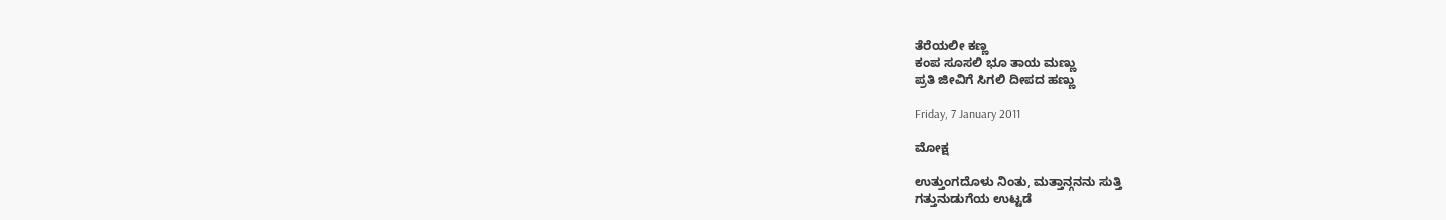ತೆರೆಯಲೀ ಕಣ್ಣ
ಕಂಪ ಸೂಸಲಿ ಭೂ ತಾಯ ಮಣ್ಣು
ಪ್ರತಿ ಜೀವಿಗೆ ಸಿಗಲಿ ದೀಪದ ಹಣ್ಣು

Friday, 7 January 2011

ಮೋಕ್ಷ

ಉತ್ತುಂಗದೊಳು ನಿಂತು, ಮತ್ತಾನ್ಗನನು ಸುತ್ತಿ
ಗತ್ತುನುಡುಗೆಯ ಉಟ್ಟಡೆ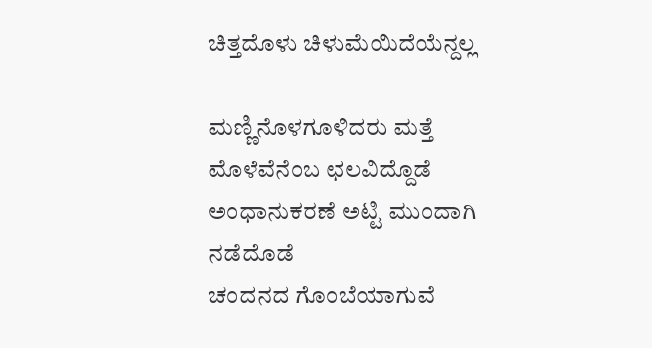ಚಿತ್ತದೊಳು ಚಿಳುಮೆಯಿದೆಯೆನ್ದಲ್ಲ

ಮಣ್ಣಿನೊಳಗೂಳಿದರು ಮತ್ತೆ ಮೊಳೆವೆನೆಂಬ ಛಲವಿದ್ದೊಡೆ
ಅಂಧಾನುಕರಣೆ ಅಟ್ಟಿ ಮುಂದಾಗಿ ನಡೆದೊಡೆ
ಚಂದನದ ಗೊಂಬೆಯಾಗುವೆ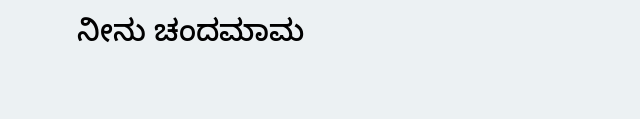ನೀನು ಚಂದಮಾಮ